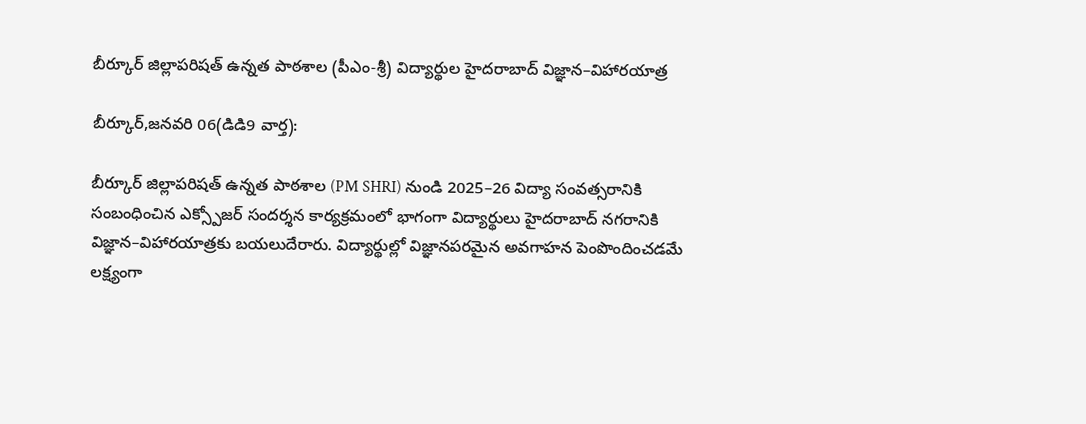బీర్కూర్ జిల్లాపరిషత్ ఉన్నత పాఠశాల (పీఎం-శ్రీ) విద్యార్థుల హైదరాబాద్ విజ్ఞాన–విహారయాత్ర

బీర్కూర్,జనవరి 06(డిడి9 వార్త):

బీర్కూర్ జిల్లాపరిషత్ ఉన్నత పాఠశాల (PM SHRI) నుండి 2025–26 విద్యా సంవత్సరానికి సంబంధించిన ఎక్స్పోజర్ సందర్శన కార్యక్రమంలో భాగంగా విద్యార్థులు హైదరాబాద్ నగరానికి విజ్ఞాన–విహారయాత్రకు బయలుదేరారు. విద్యార్థుల్లో విజ్ఞానపరమైన అవగాహన పెంపొందించడమే లక్ష్యంగా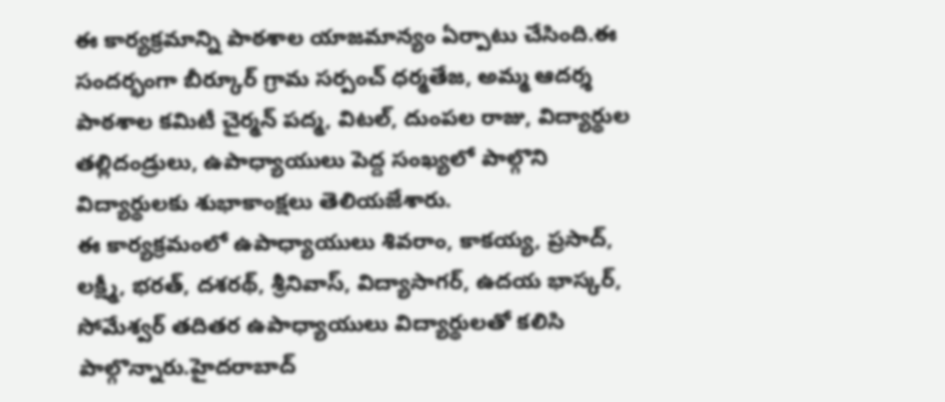ఈ కార్యక్రమాన్ని పాఠశాల యాజమాన్యం ఏర్పాటు చేసింది.ఈ సందర్భంగా బీర్కూర్ గ్రామ సర్పంచ్ ధర్మతేజ, అమ్మ ఆదర్శ పాఠశాల కమిటీ చైర్మన్ పద్మ, విటల్, దుంపల రాజు, విద్యార్థుల తల్లిదండ్రులు, ఉపాధ్యాయులు పెద్ద సంఖ్యలో పాల్గొని విద్యార్థులకు శుభాకాంక్షలు తెలియజేశారు.
ఈ కార్యక్రమంలో ఉపాధ్యాయులు శివరాం, కాకయ్య, ప్రసాద్, లక్ష్మీ, భరత్, దశరథ్, శ్రీనివాస్, విద్యాసాగర్, ఉదయ భాస్కర్, సోమేశ్వర్ తదితర ఉపాధ్యాయులు విద్యార్థులతో కలిసి పాల్గొన్నారు.హైదరాబాద్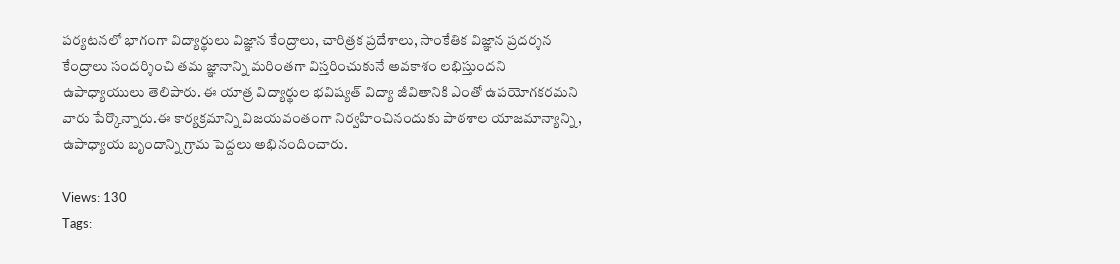పర్యటనలో భాగంగా విద్యార్థులు విజ్ఞాన కేంద్రాలు, చారిత్రక ప్రదేశాలు, సాంకేతిక విజ్ఞాన ప్రదర్శన కేంద్రాలు సందర్శించి తమ జ్ఞానాన్ని మరింతగా విస్తరించుకునే అవకాశం లభిస్తుందని ఉపాధ్యాయులు తెలిపారు. ఈ యాత్ర విద్యార్థుల భవిష్యత్ విద్యా జీవితానికి ఎంతో ఉపయోగకరమని వారు పేర్కొన్నారు.ఈ కార్యక్రమాన్ని విజయవంతంగా నిర్వహించినందుకు పాఠశాల యాజమాన్యాన్ని, ఉపాధ్యాయ బృందాన్ని గ్రామ పెద్దలు అభినందించారు.

Views: 130
Tags: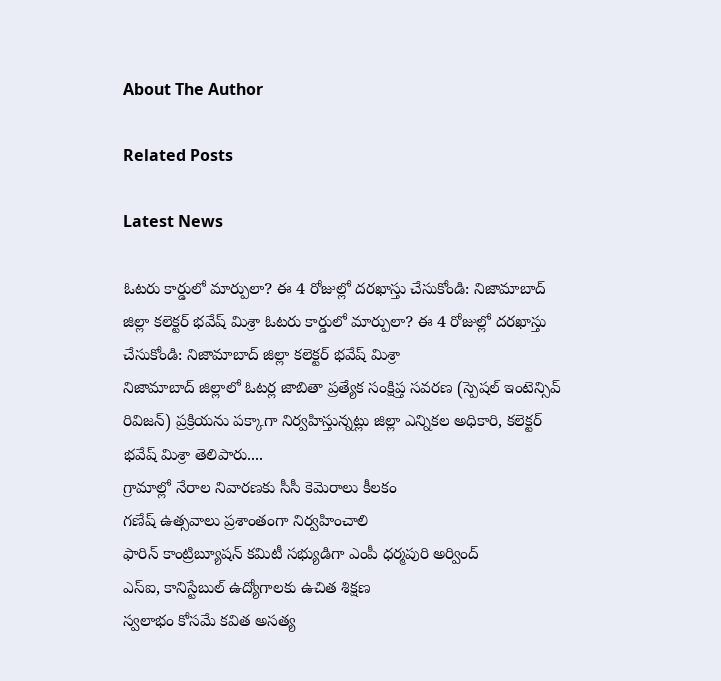About The Author

Related Posts

Latest News

ఓటరు కార్డులో మార్పులా? ఈ 4 రోజుల్లో దరఖాస్తు చేసుకోండి: నిజామాబాద్ జిల్లా కలెక్టర్ భవేష్ మిశ్రా ఓటరు కార్డులో మార్పులా? ఈ 4 రోజుల్లో దరఖాస్తు చేసుకోండి: నిజామాబాద్ జిల్లా కలెక్టర్ భవేష్ మిశ్రా
నిజామాబాద్ జిల్లాలో ఓటర్ల జాబితా ప్రత్యేక సంక్షిప్త సవరణ (స్పెషల్‌ ఇంటెన్సివ్‌ రివిజన్‌) ప్రక్రియను పక్కాగా నిర్వహిస్తున్నట్లు జిల్లా ఎన్నికల అధికారి, కలెక్టర్‌ భవేష్‌ మిశ్రా తెలిపారు....
గ్రామాల్లో నేరాల నివారణకు సీసీ కెమెరాలు కీలకం
గణేష్ ఉత్సవాలు ప్రశాంతంగా నిర్వహించాలి
ఫారిన్ కాంట్రిబ్యూషన్ కమిటీ సభ్యుడిగా ఎంపీ ధర్మపురి అర్వింద్
ఎస్‌ఐ, కానిస్టేబుల్‌ ఉద్యోగాలకు ఉచిత శిక్షణ
స్వలాభం కోసమే కవిత అసత్య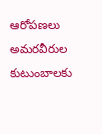ఆరోపణలు
అమరవీరుల కుటుంబాలకు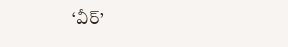‘వీర్‌’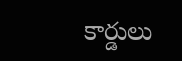కార్డులు